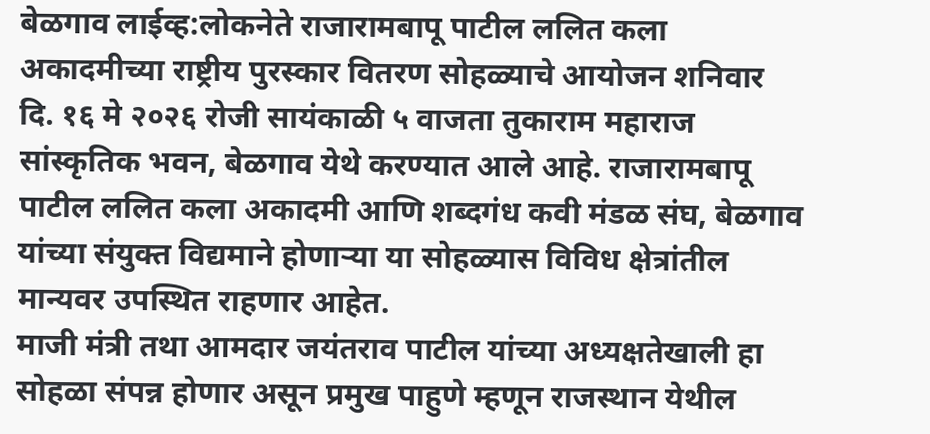बेळगाव लाईव्ह:लोकनेते राजारामबापू पाटील ललित कला अकादमीच्या राष्ट्रीय पुरस्कार वितरण सोहळ्याचे आयोजन शनिवार दि. १६ मे २०२६ रोजी सायंकाळी ५ वाजता तुकाराम महाराज सांस्कृतिक भवन, बेळगाव येथे करण्यात आले आहे. राजारामबापू पाटील ललित कला अकादमी आणि शब्दगंध कवी मंडळ संघ, बेळगाव यांच्या संयुक्त विद्यमाने होणाऱ्या या सोहळ्यास विविध क्षेत्रांतील मान्यवर उपस्थित राहणार आहेत.
माजी मंत्री तथा आमदार जयंतराव पाटील यांच्या अध्यक्षतेखाली हा सोहळा संपन्न होणार असून प्रमुख पाहुणे म्हणून राजस्थान येथील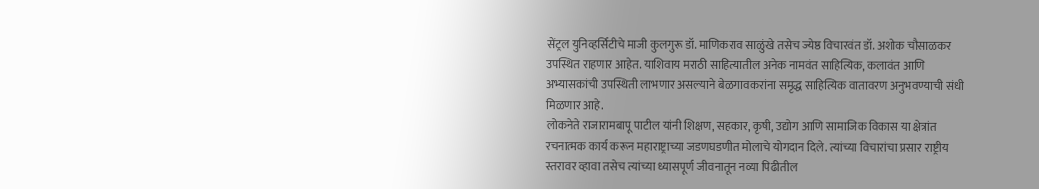सेंट्रल युनिव्हर्सिटीचे माजी कुलगुरू डॉ. माणिकराव साळुंखे तसेच ज्येष्ठ विचारवंत डॉ. अशोक चौसाळकर उपस्थित राहणार आहेत. याशिवाय मराठी साहित्यातील अनेक नामवंत साहित्यिक, कलावंत आणि अभ्यासकांची उपस्थिती लाभणार असल्याने बेळगावकरांना समृद्ध साहित्यिक वातावरण अनुभवण्याची संधी मिळणार आहे.
लोकनेते राजारामबापू पाटील यांनी शिक्षण, सहकार, कृषी, उद्योग आणि सामाजिक विकास या क्षेत्रांत रचनात्मक कार्य करून महाराष्ट्राच्या जडणघडणीत मोलाचे योगदान दिले. त्यांच्या विचारांचा प्रसार राष्ट्रीय स्तरावर व्हावा तसेच त्यांच्या ध्यासपूर्ण जीवनातून नव्या पिढीतील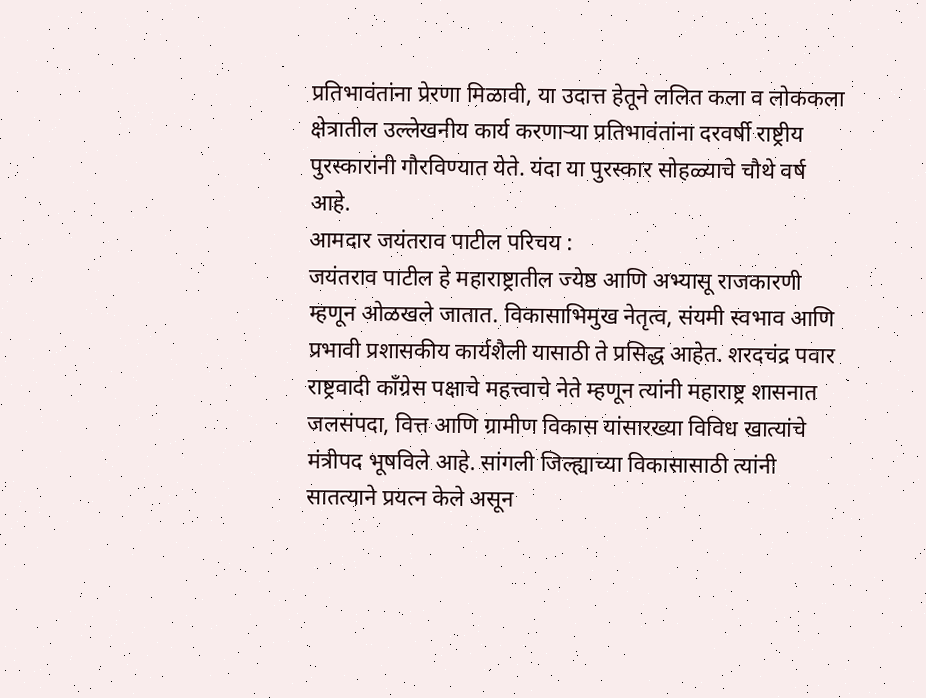प्रतिभावंतांना प्रेरणा मिळावी, या उदात्त हेतूने ललित कला व लोककला क्षेत्रातील उल्लेखनीय कार्य करणाऱ्या प्रतिभावंतांना दरवर्षी राष्ट्रीय पुरस्कारांनी गौरविण्यात येते. यंदा या पुरस्कार सोहळ्याचे चौथे वर्ष आहे.
आमदार जयंतराव पाटील परिचय :
जयंतराव पाटील हे महाराष्ट्रातील ज्येष्ठ आणि अभ्यासू राजकारणी म्हणून ओळखले जातात. विकासाभिमुख नेतृत्व, संयमी स्वभाव आणि प्रभावी प्रशासकीय कार्यशैली यासाठी ते प्रसिद्ध आहेत. शरदचंद्र पवार राष्ट्रवादी काँग्रेस पक्षाचे महत्त्वाचे नेते म्हणून त्यांनी महाराष्ट्र शासनात जलसंपदा, वित्त आणि ग्रामीण विकास यांसारख्या विविध खात्यांचे मंत्रीपद भूषविले आहे. सांगली जिल्ह्याच्या विकासासाठी त्यांनी सातत्याने प्रयत्न केले असून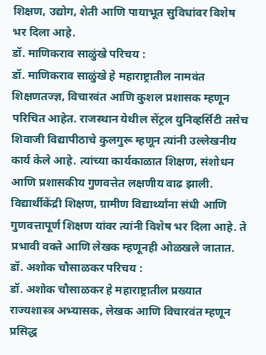शिक्षण, उद्योग, शेती आणि पायाभूत सुविधांवर विशेष भर दिला आहे.
डॉ. माणिकराव साळुंखे परिचय :
डॉ. माणिकराव साळुंखे हे महाराष्ट्रातील नामवंत शिक्षणतज्ज्ञ, विचारवंत आणि कुशल प्रशासक म्हणून परिचित आहेत. राजस्थान येथील सेंट्रल युनिव्हर्सिटी तसेच शिवाजी विद्यापीठाचे कुलगुरू म्हणून त्यांनी उल्लेखनीय कार्य केले आहे. त्यांच्या कार्यकाळात शिक्षण, संशोधन आणि प्रशासकीय गुणवत्तेत लक्षणीय वाढ झाली. विद्यार्थीकेंद्री शिक्षण, ग्रामीण विद्यार्थ्यांना संधी आणि गुणवत्तापूर्ण शिक्षण यांवर त्यांनी विशेष भर दिला आहे. ते प्रभावी वक्ते आणि लेखक म्हणूनही ओळखले जातात.
डॉ. अशोक चौसाळकर परिचय :
डॉ. अशोक चौसाळकर हे महाराष्ट्रातील प्रख्यात राज्यशास्त्र अभ्यासक, लेखक आणि विचारवंत म्हणून प्रसिद्ध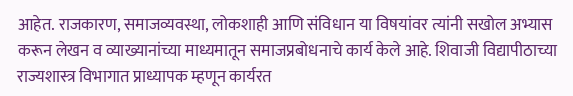आहेत. राजकारण, समाजव्यवस्था, लोकशाही आणि संविधान या विषयांवर त्यांनी सखोल अभ्यास करून लेखन व व्याख्यानांच्या माध्यमातून समाजप्रबोधनाचे कार्य केले आहे. शिवाजी विद्यापीठाच्या राज्यशास्त्र विभागात प्राध्यापक म्हणून कार्यरत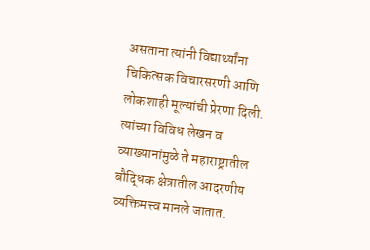असताना त्यांनी विद्यार्थ्यांना चिकित्सक विचारसरणी आणि लोकशाही मूल्यांची प्रेरणा दिली. त्यांच्या विविध लेखन व व्याख्यानांमुळे ते महाराष्ट्रातील बौद्धिक क्षेत्रातील आदरणीय व्यक्तिमत्त्व मानले जातात.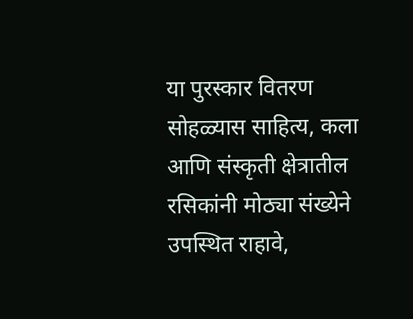या पुरस्कार वितरण सोहळ्यास साहित्य, कला आणि संस्कृती क्षेत्रातील रसिकांनी मोठ्या संख्येने उपस्थित राहावे,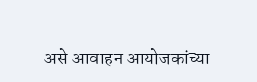असे आवाहन आयोजकांच्या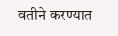वतीने करण्यात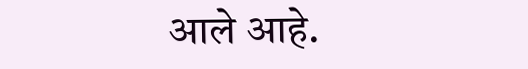आले आहे.